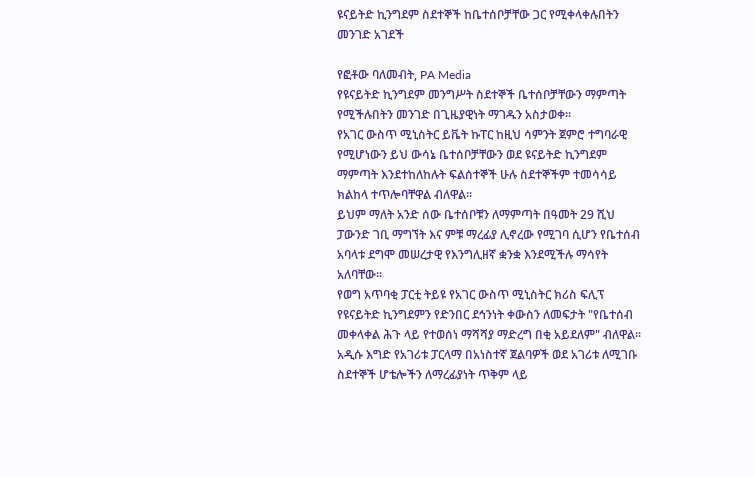ዩናይትድ ኪንግደም ስደተኞች ከቤተሰቦቻቸው ጋር የሚቀላቀሉበትን መንገድ አገደች

የፎቶው ባለመብት, PA Media
የዩናይትድ ኪንግደም መንግሥት ስደተኞች ቤተሰቦቻቸውን ማምጣት የሚችሉበትን መንገድ በጊዜያዊነት ማገዱን አስታወቀ።
የአገር ውስጥ ሚኒስትር ይቬት ኩፐር ከዚህ ሳምንት ጀምሮ ተግባራዊ የሚሆነውን ይህ ውሳኔ ቤተሰቦቻቸውን ወደ ዩናይትድ ኪንግደም ማምጣት እንደተከለከሉት ፍልሰተኞች ሁሉ ስደተኞችም ተመሳሳይ ክልከላ ተጥሎባቸዋል ብለዋል።
ይህም ማለት አንድ ሰው ቤተሰቦቹን ለማምጣት በዓመት 29 ሺህ ፓውንድ ገቢ ማግኘት እና ምቹ ማረፊያ ሊኖረው የሚገባ ሲሆን የቤተሰብ አባላቱ ደግሞ መሠረታዊ የእንግሊዘኛ ቋንቋ እንደሚችሉ ማሳየት አለባቸው።
የወግ አጥባቂ ፓርቲ ትይዩ የአገር ውስጥ ሚኒስትር ክሪስ ፍሊፕ የዩናይትድ ኪንግደምን የድንበር ደኅንነት ቀውስን ለመፍታት "የቤተሰብ መቀላቀል ሕጉ ላይ የተወሰነ ማሻሻያ ማድረግ በቂ አይደለም" ብለዋል።
አዲሱ እግድ የአገሪቱ ፓርላማ በአነስተኛ ጀልባዎች ወደ አገሪቱ ለሚገቡ ስደተኞች ሆቴሎችን ለማረፊያነት ጥቅም ላይ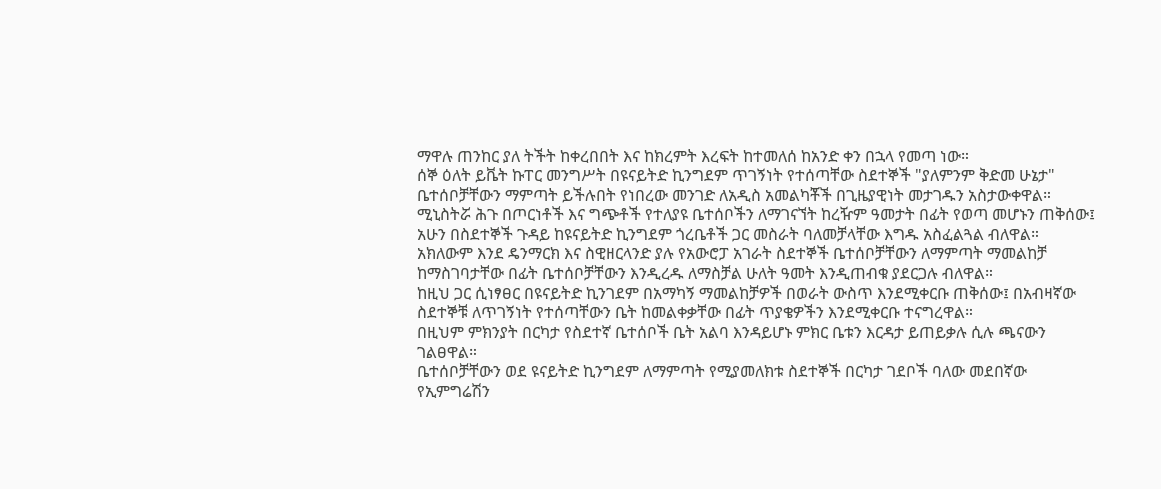ማዋሉ ጠንከር ያለ ትችት ከቀረበበት እና ከክረምት እረፍት ከተመለሰ ከአንድ ቀን በኋላ የመጣ ነው።
ሰኞ ዕለት ይቬት ኩፐር መንግሥት በዩናይትድ ኪንግደም ጥገኝነት የተሰጣቸው ስደተኞች "ያለምንም ቅድመ ሁኔታ" ቤተሰቦቻቸውን ማምጣት ይችሉበት የነበረው መንገድ ለአዲስ አመልካቾች በጊዜያዊነት መታገዱን አስታውቀዋል።
ሚኒስትሯ ሕጉ በጦርነቶች እና ግጭቶች የተለያዩ ቤተሰቦችን ለማገናኘት ከረዥም ዓመታት በፊት የወጣ መሆኑን ጠቅሰው፤ አሁን በስደተኞች ጉዳይ ከዩናይትድ ኪንግደም ጎረቤቶች ጋር መስራት ባለመቻላቸው እግዱ አስፈልጓል ብለዋል።
አክለውም እንደ ዴንማርክ እና ስዊዘርላንድ ያሉ የአውሮፓ አገራት ስደተኞች ቤተሰቦቻቸውን ለማምጣት ማመልከቻ ከማስገባታቸው በፊት ቤተሰቦቻቸውን እንዲረዱ ለማስቻል ሁለት ዓመት እንዲጠብቁ ያደርጋሉ ብለዋል።
ከዚህ ጋር ሲነፃፀር በዩናይትድ ኪንገደም በአማካኝ ማመልከቻዎች በወራት ውስጥ እንደሚቀርቡ ጠቅሰው፤ በአብዛኛው ስደተኞቹ ለጥገኝነት የተሰጣቸውን ቤት ከመልቀቃቸው በፊት ጥያቄዎችን እንደሚቀርቡ ተናግረዋል።
በዚህም ምክንያት በርካታ የስደተኛ ቤተሰቦች ቤት አልባ እንዳይሆኑ ምክር ቤቱን እርዳታ ይጠይቃሉ ሲሉ ጫናውን ገልፀዋል።
ቤተሰቦቻቸውን ወደ ዩናይትድ ኪንግደም ለማምጣት የሚያመለክቱ ስደተኞች በርካታ ገደቦች ባለው መደበኛው የኢምግሬሽን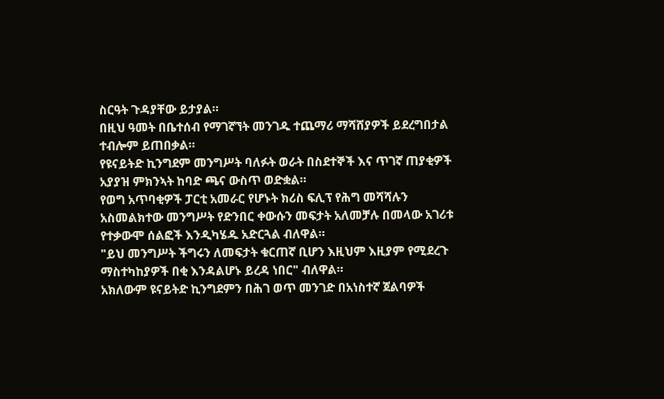ስርዓት ጉዳያቸው ይታያል።
በዚህ ዓመት በቤተሰብ የማገኛኘት መንገዱ ተጨማሪ ማሻሸያዎች ይደረግበታል ተብሎም ይጠበቃል።
የዩናይትድ ኪንግደም መንግሥት ባለፉት ወራት በስደተኞች እና ጥገኛ ጠያቂዎች አያያዝ ምክንኣት ከባድ ጫና ውስጥ ወድቋል።
የወግ አጥባቂዎች ፓርቲ አመራር የሆኑት ክሪስ ፍሊፕ የሕግ መሻሻሉን አስመልክተው መንግሥት የድንበር ቀውሱን መፍታት አለመቻሉ በመላው አገሪቱ የተቃውሞ ሰልፎች እንዲካሄዱ አድርጓል ብለዋል።
"ይህ መንግሥት ችግሩን ለመፍታት ቁርጠኛ ቢሆን እዚህም እዚያም የሚደረጉ ማስተካከያዎች በቂ እንዳልሆኑ ይረዳ ነበር" ብለዋል።
አክለውም ዩናይትድ ኪንግደምን በሕገ ወጥ መንገድ በአነስተኛ ጀልባዎች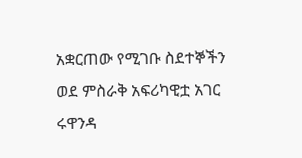አቋርጠው የሚገቡ ስደተኞችን ወደ ምስራቅ አፍሪካዊቷ አገር ሩዋንዳ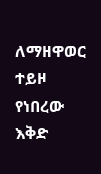ለማዘዋወር ተይዞ የነበረው እቅድ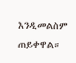እንዲመልስም ጠይቀዋል።